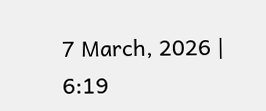7 March, 2026 | 6:19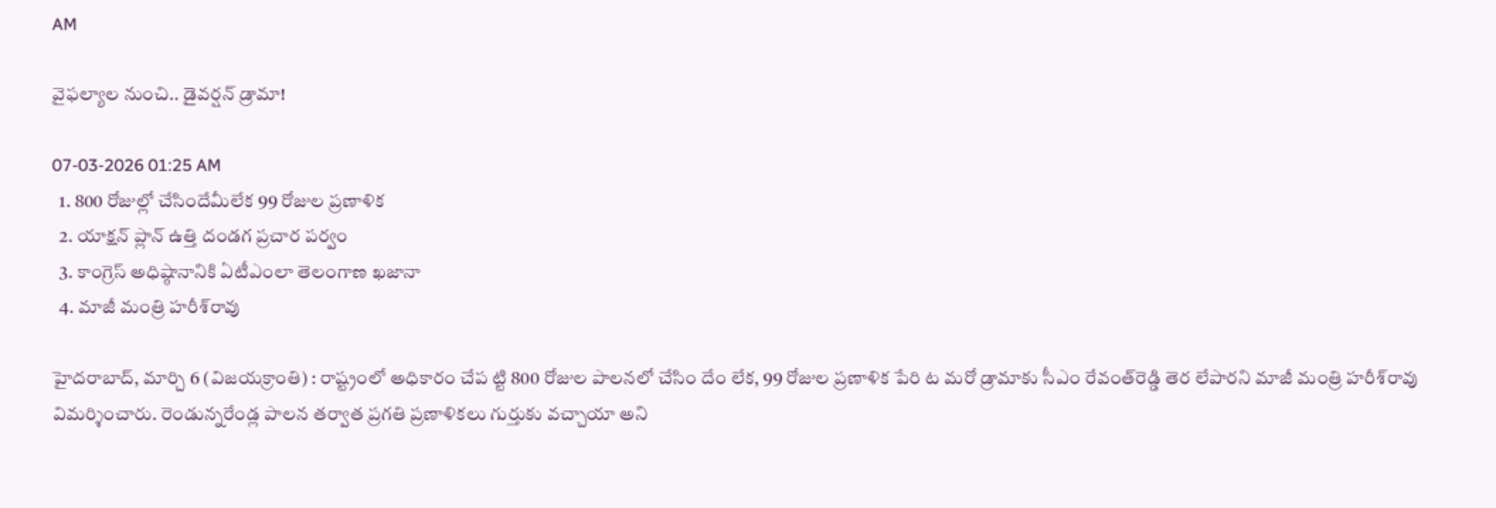AM

వైఫల్యాల నుంచి.. డైవర్షన్ డ్రామా!

07-03-2026 01:25 AM
  1. 800 రోజుల్లో చేసిందేమీలేక 99 రోజుల ప్రణాళిక
  2. యాక్షన్ ప్లాన్ ఉత్తి దండగ ప్రచార పర్వం
  3. కాంగ్రెస్ అధిష్ఠానానికి ఏటీఎంలా తెలంగాణ ఖజానా
  4. మాజీ మంత్రి హరీశ్‌రావు

హైదరాబాద్, మార్చి 6 (విజయక్రాంతి) : రాష్ట్రంలో అధికారం చేప ట్టి 800 రోజుల పాలనలో చేసిం దేం లేక, 99 రోజుల ప్రణాళిక పేరి ట మరో డ్రామాకు సీఎం రేవంత్‌రెడ్డి తెర లేపారని మాజీ మంత్రి హరీశ్‌రావు విమర్శించారు. రెండున్నరేండ్ల పాలన తర్వాత ప్రగతి ప్రణాళికలు గుర్తుకు వచ్చాయా అని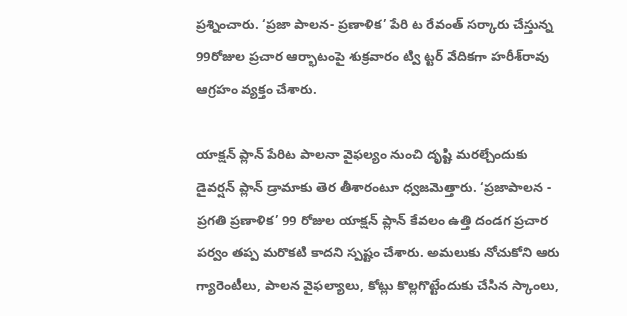ప్రశ్నించారు. ‘ప్రజా పాలన- ప్రణాళిక’ పేరి ట రేవంత్ సర్కారు చేస్తున్న 99రోజుల ప్రచార ఆర్భాటంపై శుక్రవారం ట్వి ట్టర్ వేదికగా హరీశ్‌రావు ఆగ్రహం వ్యక్తం చేశారు.

యాక్షన్ ప్లాన్ పేరిట పాలనా వైఫల్యం నుంచి దృష్టి మరల్చేందుకు డైవర్షన్ ప్లాన్ డ్రామాకు తెర తీశారంటూ ధ్వజమెత్తారు. ‘ప్రజాపాలన - ప్రగతి ప్రణాళిక’ 99 రోజుల యాక్షన్ ప్లాన్ కేవలం ఉత్తి దండగ ప్రచార పర్వం తప్ప మరొకటి కాదని స్పష్టం చేశారు. అమలుకు నోచుకోని ఆరు గ్యారెంటీలు, పాలన వైఫల్యాలు, కోట్లు కొల్లగొట్టేందుకు చేసిన స్కాంలు,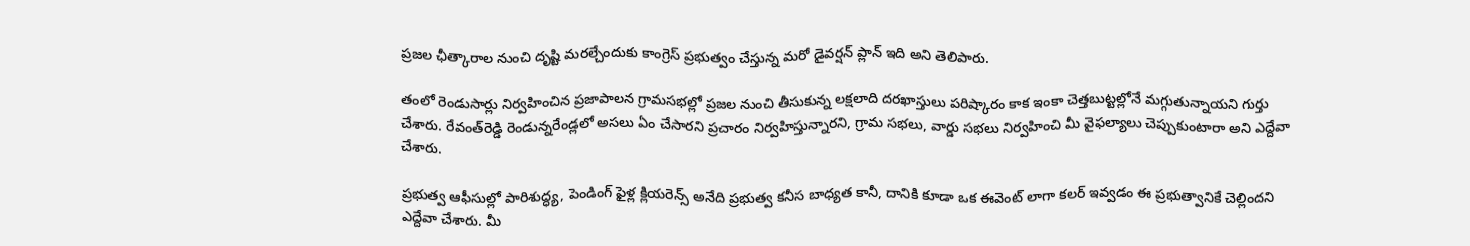ప్రజల ఛీత్కారాల నుంచి దృష్టి మరల్చేందుకు కాంగ్రెస్ ప్రభుత్వం చేస్తున్న మరో డైవర్షన్ ప్లాన్ ఇది అని తెలిపారు.

తంలో రెండుసార్లు నిర్వహించిన ప్రజాపాలన గ్రామసభల్లో ప్రజల నుంచి తీసుకున్న లక్షలాది దరఖాస్తులు పరిష్కారం కాక ఇంకా చెత్తబుట్టల్లోనే మగ్గుతున్నాయని గుర్తు చేశారు. రేవంత్‌రెడ్డి రెండున్నరేండ్లలో అసలు ఏం చేసారని ప్రచారం నిర్వహిస్తున్నారని, గ్రామ సభలు, వార్డు సభలు నిర్వహించి మీ వైఫల్యాలు చెప్పుకుంటారా అని ఎద్దేవా చేశారు.

ప్రభుత్వ ఆఫీసుల్లో పారిశుద్ధ్య, పెండింగ్ ఫైళ్ల క్లియరెన్స్ అనేది ప్రభుత్వ కనీస బాధ్యత కానీ, దానికి కూడా ఒక ఈవెంట్ లాగా కలర్ ఇవ్వడం ఈ ప్రభుత్వానికే చెల్లిందని ఎద్దేవా చేశారు. మీ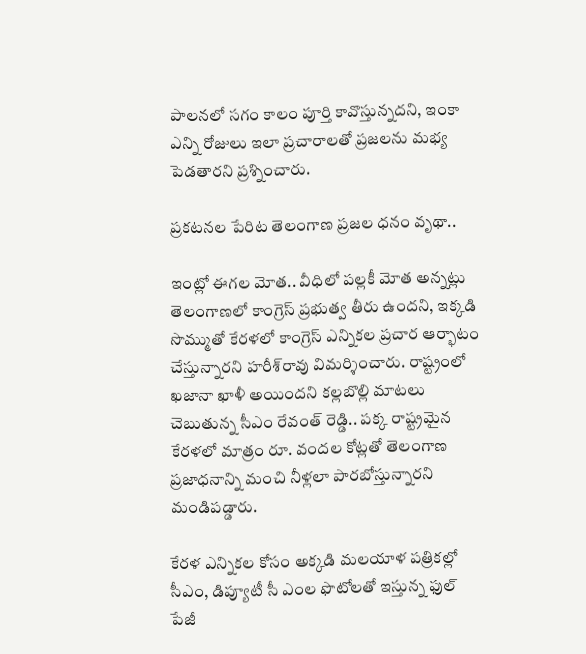పాలనలో సగం కాలం పూర్తి కావొస్తున్నదని, ఇంకా ఎన్ని రోజులు ఇలా ప్రచారాలతో ప్రజలను మభ్య పెడతారని ప్రశ్నించారు.

ప్రకటనల పేరిట తెలంగాణ ప్రజల ధనం వృథా..

ఇంట్లో ఈగల మోత.. వీధిలో పల్లకీ మోత అన్నట్లు తెలంగాణలో కాంగ్రెస్ ప్రభుత్వ తీరు ఉందని, ఇక్కడి సొమ్ముతో కేరళలో కాంగ్రెస్ ఎన్నికల ప్రచార ఆర్భాటం చేస్తున్నారని హరీశ్‌రావు విమర్శించారు. రాష్ట్రంలో ఖజానా ఖాళీ అయిందని కల్లబొల్లి మాటలు చెబుతున్న సీఎం రేవంత్ రెడ్డి.. పక్క రాష్ట్రమైన కేరళలో మాత్రం రూ. వందల కోట్లతో తెలంగాణ ప్రజాధనాన్ని మంచి నీళ్లలా పారబోస్తున్నారని మండిపడ్డారు.

కేరళ ఎన్నికల కోసం అక్కడి మలయాళ పత్రికల్లో సీఎం, డిప్యూటీ సీ ఎంల ఫొటోలతో ఇస్తున్న ఫుల్ పేజీ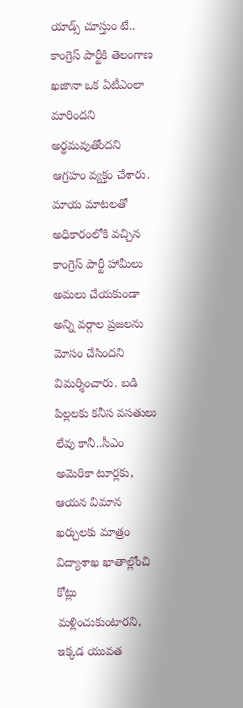యాడ్స్ చూస్తుం టే.. కాంగ్రెస్ పార్టీకి తెలంగాణ ఖజానా ఒక ఏటీఎంలా మారిందని అర్థమవుతోందని ఆగ్రహం వ్యక్తం చేశారు. మాయ మాటలతో అధికారంలోకి వచ్చిన కాంగ్రెస్ పార్టీ హామీలు అమలు చేయకుండా అన్ని వర్గాల ప్రజలను మోసం చేసిందని విమర్శించారు. బడి పిల్లలకు కనీస వసతులు లేవు కానీ..సీఎం అమెరికా టూర్లకు, ఆయన విమాన ఖర్చులకు మాత్రం విద్యాశాఖ ఖాతాల్లోంచి కోట్లు మళ్లించుకుంటారని, ఇక్కడ యువత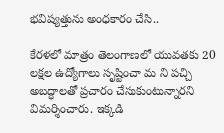భవిష్యత్తును అంధకారం చేసి..

కేరళలో మాత్రం తెలంగాణలో యువతకు 20 లక్షల ఉద్యోగాలు సృష్టించా మ ని పచ్చి అబద్ధాలతో ప్రచారం చేసుకుంటున్నారని విమర్శించారు. ఇక్కడి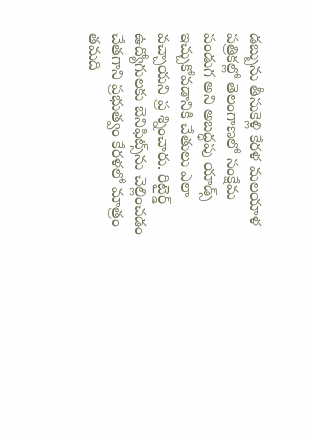డబ్బును తీసుకెళ్లి కేరళ మలయాళ పత్రికల్లో తెలంగాణలో సంక్షేమ పండుగ అని అబద్ధపు యాడ్స్ ఇచ్చుకోవడానికి చేతులు ఎలా వచ్చాయని ప్ర శ్నించారు. రిటైర్డ్ ఉద్యోగులకు బెనిఫిట్స్‌ను చెల్లించడం చేతగాని ప్రభుత్వం కేరళలో మాత్రం తమది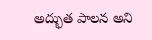అద్భుత పాలన అని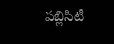పబ్లిసిటీ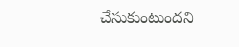చేసుకుంటుందని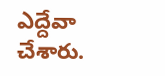ఎద్దేవా చేశారు.